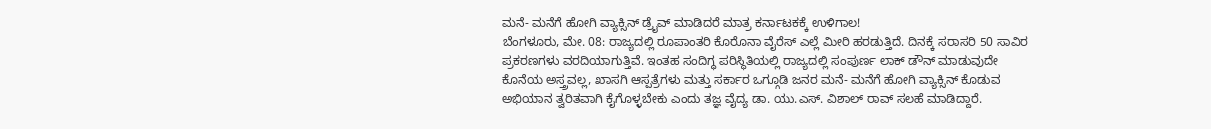ಮನೆ- ಮನೆಗೆ ಹೋಗಿ ವ್ಯಾಕ್ಸಿನ್ ಡ್ರೈವ್ ಮಾಡಿದರೆ ಮಾತ್ರ ಕರ್ನಾಟಕಕ್ಕೆ ಉಳಿಗಾಲ!
ಬೆಂಗಳೂರು, ಮೇ. 08: ರಾಜ್ಯದಲ್ಲಿ ರೂಪಾಂತರಿ ಕೊರೊನಾ ವೈರೆಸ್ ಎಲ್ಲೆ ಮೀರಿ ಹರಡುತ್ತಿದೆ. ದಿನಕ್ಕೆ ಸರಾಸರಿ 50 ಸಾವಿರ ಪ್ರಕರಣಗಳು ವರದಿಯಾಗುತ್ತಿವೆ. ಇಂತಹ ಸಂದಿಗ್ಧ ಪರಿಸ್ಥಿತಿಯಲ್ಲಿ ರಾಜ್ಯದಲ್ಲಿ ಸಂಪುರ್ಣ ಲಾಕ್ ಡೌನ್ ಮಾಡುವುದೇ ಕೊನೆಯ ಅಸ್ತ್ರವಲ್ಲ, ಖಾಸಗಿ ಆಸ್ಪತ್ರೆಗಳು ಮತ್ತು ಸರ್ಕಾರ ಒಗ್ಗೂಡಿ ಜನರ ಮನೆ- ಮನೆಗೆ ಹೋಗಿ ವ್ಯಾಕ್ಸಿನ್ ಕೊಡುವ ಅಭಿಯಾನ ತ್ವರಿತವಾಗಿ ಕೈಗೊಳ್ಳಬೇಕು ಎಂದು ತಜ್ಞ ವೈದ್ಯ ಡಾ. ಯು.ಎಸ್. ವಿಶಾಲ್ ರಾವ್ ಸಲಹೆ ಮಾಡಿದ್ದಾರೆ.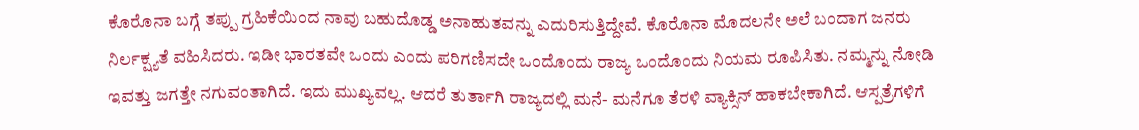ಕೊರೊನಾ ಬಗ್ಗೆ ತಪ್ಪು ಗ್ರಹಿಕೆಯಿಂದ ನಾವು ಬಹುದೊಡ್ಡ ಅನಾಹುತವನ್ನು ಎದುರಿಸುತ್ತಿದ್ದೇವೆ. ಕೊರೊನಾ ಮೊದಲನೇ ಅಲೆ ಬಂದಾಗ ಜನರು ನಿರ್ಲಕ್ಷ್ಯತೆ ವಹಿಸಿದರು. ಇಡೀ ಭಾರತವೇ ಒಂದು ಎಂದು ಪರಿಗಣಿಸದೇ ಒಂದೊಂದು ರಾಜ್ಯ ಒಂದೊಂದು ನಿಯಮ ರೂಪಿಸಿತು. ನಮ್ಮನ್ನು ನೋಡಿ ಇವತ್ತು ಜಗತ್ತೇ ನಗುವಂತಾಗಿದೆ. ಇದು ಮುಖ್ಯವಲ್ಲ. ಆದರೆ ತುರ್ತಾಗಿ ರಾಜ್ಯದಲ್ಲಿ ಮನೆ- ಮನೆಗೂ ತೆರಳಿ ವ್ಯಾಕ್ಸಿನ್ ಹಾಕಬೇಕಾಗಿದೆ. ಆಸ್ಪತ್ರೆಗಳಿಗೆ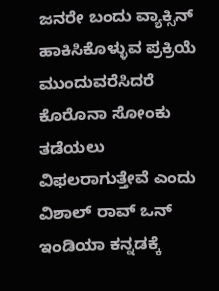ಜನರೇ ಬಂದು ವ್ಯಾಕ್ಸಿನ್ ಹಾಕಿಸಿಕೊಳ್ಳುವ ಪ್ರಕ್ರಿಯೆ ಮುಂದುವರೆಸಿದರೆ ಕೊರೊನಾ ಸೋಂಕು ತಡೆಯಲು ವಿಫಲರಾಗುತ್ತೇವೆ ಎಂದು ವಿಶಾಲ್ ರಾವ್ ಒನ್ ಇಂಡಿಯಾ ಕನ್ನಡಕ್ಕೆ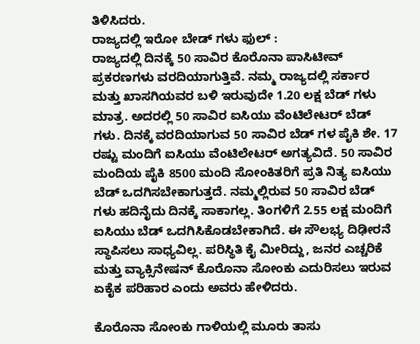ತಿಳಿಸಿದರು.
ರಾಜ್ಯದಲ್ಲಿ ಇರೋ ಬೇಡ್ ಗಳು ಫುಲ್ :
ರಾಜ್ಯದಲ್ಲಿ ದಿನಕ್ಕೆ 50 ಸಾವಿರ ಕೊರೊನಾ ಪಾಸಿಟೀವ್ ಪ್ರಕರಣಗಳು ವರದಿಯಾಗುತ್ತಿವೆ. ನಮ್ಮ ರಾಜ್ಯದಲ್ಲಿ ಸರ್ಕಾರ ಮತ್ತು ಖಾಸಗಿಯವರ ಬಳಿ ಇರುವುದೇ 1.20 ಲಕ್ಷ ಬೆಡ್ ಗಳು ಮಾತ್ರ. ಅದರಲ್ಲಿ 50 ಸಾವಿರ ಐಸಿಯು ವೆಂಟಿಲೇಟರ್ ಬೆಡ್ ಗಳು. ದಿನಕ್ಕೆ ವರದಿಯಾಗುವ 50 ಸಾವಿರ ಬೆಡ್ ಗಳ ಪೈಕಿ ಶೇ. 17 ರಷ್ಟು ಮಂದಿಗೆ ಐಸಿಯು ವೆಂಟಿಲೇಟರ್ ಅಗತ್ಯವಿದೆ. 50 ಸಾವಿರ ಮಂದಿಯ ಪೈಕಿ 8500 ಮಂದಿ ಸೋಂಕಿತರಿಗೆ ಪ್ರತಿ ನಿತ್ಯ ಐಸಿಯು ಬೆಡ್ ಒದಗಿಸಬೇಕಾಗುತ್ತದೆ. ನಮ್ಮಲ್ಲಿರುವ 50 ಸಾವಿರ ಬೆಡ್ ಗಳು ಹದಿನೈದು ದಿನಕ್ಕೆ ಸಾಕಾಗಲ್ಲ. ತಿಂಗಳಿಗೆ 2.55 ಲಕ್ಷ ಮಂದಿಗೆ ಐಸಿಯು ಬೆಡ್ ಒದಗಿಸಿಕೊಡಬೇಕಾಗಿದೆ. ಈ ಸೌಲಭ್ಯ ದಿಢೀರನೆ ಸ್ಥಾಪಿಸಲು ಸಾಧ್ಯವಿಲ್ಲ. ಪರಿಸ್ಥಿತಿ ಕೈ ಮೀರಿದ್ದು, ಜನರ ಎಚ್ಚರಿಕೆ ಮತ್ತು ವ್ಯಾಕ್ಸಿನೇಷನ್ ಕೊರೊನಾ ಸೋಂಕು ಎದುರಿಸಲು ಇರುವ ಏಕೈಕ ಪರಿಹಾರ ಎಂದು ಅವರು ಹೇಳಿದರು.

ಕೊರೊನಾ ಸೋಂಕು ಗಾಳಿಯಲ್ಲಿ ಮೂರು ತಾಸು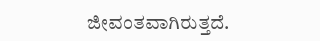ಜೀವಂತವಾಗಿರುತ್ತದೆ.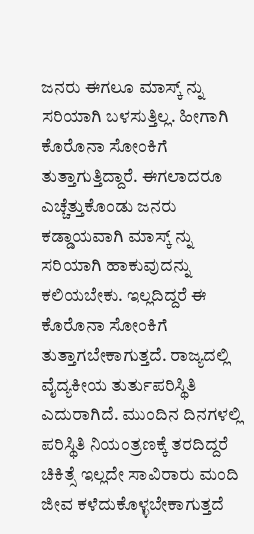ಜನರು ಈಗಲೂ ಮಾಸ್ಕ್ ನ್ನು ಸರಿಯಾಗಿ ಬಳಸುತ್ತಿಲ್ಲ. ಹೀಗಾಗಿ ಕೊರೊನಾ ಸೋಂಕಿಗೆ ತುತ್ತಾಗುತ್ತಿದ್ದಾರೆ. ಈಗಲಾದರೂ ಎಚ್ಚೆತ್ತುಕೊಂಡು ಜನರು ಕಡ್ಡಾಯವಾಗಿ ಮಾಸ್ಕ್ ನ್ನು ಸರಿಯಾಗಿ ಹಾಕುವುದನ್ನು ಕಲಿಯಬೇಕು. ಇಲ್ಲದಿದ್ದರೆ ಈ ಕೊರೊನಾ ಸೋಂಕಿಗೆ ತುತ್ತಾಗಬೇಕಾಗುತ್ತದೆ. ರಾಜ್ಯದಲ್ಲಿ ವೈದ್ಯಕೀಯ ತುರ್ತುಪರಿಸ್ಥಿತಿ ಎದುರಾಗಿದೆ. ಮುಂದಿನ ದಿನಗಳಲ್ಲಿ ಪರಿಸ್ಥಿತಿ ನಿಯಂತ್ರಣಕ್ಕೆ ತರದಿದ್ದರೆ ಚಿಕಿತ್ಸೆ ಇಲ್ಲದೇ ಸಾವಿರಾರು ಮಂದಿ ಜೀವ ಕಳೆದುಕೊಳ್ಳಬೇಕಾಗುತ್ತದೆ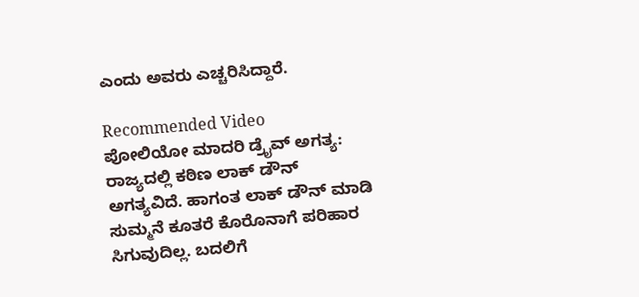ಎಂದು ಅವರು ಎಚ್ಚರಿಸಿದ್ದಾರೆ.

Recommended Video
ಪೋಲಿಯೋ ಮಾದರಿ ಡ್ರೈವ್ ಅಗತ್ಯ: ರಾಜ್ಯದಲ್ಲಿ ಕಠಿಣ ಲಾಕ್ ಡೌನ್ ಅಗತ್ಯವಿದೆ. ಹಾಗಂತ ಲಾಕ್ ಡೌನ್ ಮಾಡಿ ಸುಮ್ಮನೆ ಕೂತರೆ ಕೊರೊನಾಗೆ ಪರಿಹಾರ ಸಿಗುವುದಿಲ್ಲ. ಬದಲಿಗೆ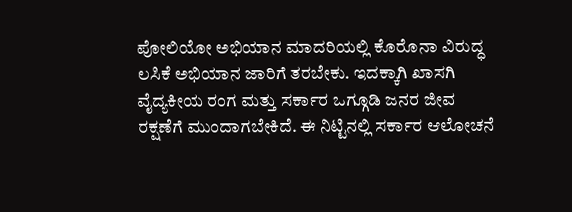ಪೋಲಿಯೋ ಅಭಿಯಾನ ಮಾದರಿಯಲ್ಲಿ ಕೊರೊನಾ ವಿರುದ್ಧ ಲಸಿಕೆ ಅಭಿಯಾನ ಜಾರಿಗೆ ತರಬೇಕು. ಇದಕ್ಕಾಗಿ ಖಾಸಗಿ ವೈದ್ಯಕೀಯ ರಂಗ ಮತ್ತು ಸರ್ಕಾರ ಒಗ್ಗೂಡಿ ಜನರ ಜೀವ ರಕ್ಷಣೆಗೆ ಮುಂದಾಗಬೇಕಿದೆ. ಈ ನಿಟ್ಟಿನಲ್ಲಿ ಸರ್ಕಾರ ಆಲೋಚನೆ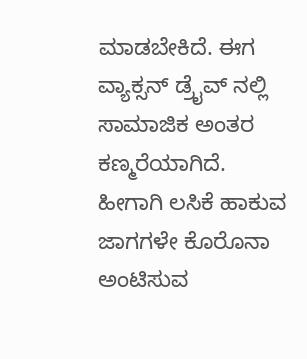ಮಾಡಬೇಕಿದೆ. ಈಗ ವ್ಯಾಕ್ಸನ್ ಡ್ರೈವ್ ನಲ್ಲಿ ಸಾಮಾಜಿಕ ಅಂತರ ಕಣ್ಮರೆಯಾಗಿದೆ. ಹೀಗಾಗಿ ಲಸಿಕೆ ಹಾಕುವ ಜಾಗಗಳೇ ಕೊರೊನಾ ಅಂಟಿಸುವ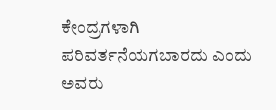ಕೇಂದ್ರಗಳಾಗಿ ಪರಿವರ್ತನೆಯಗಬಾರದು ಎಂದು ಅವರು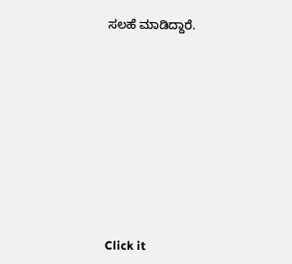ಸಲಹೆ ಮಾಡಿದ್ದಾರೆ.












Click it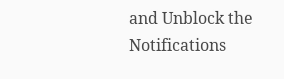and Unblock the Notifications